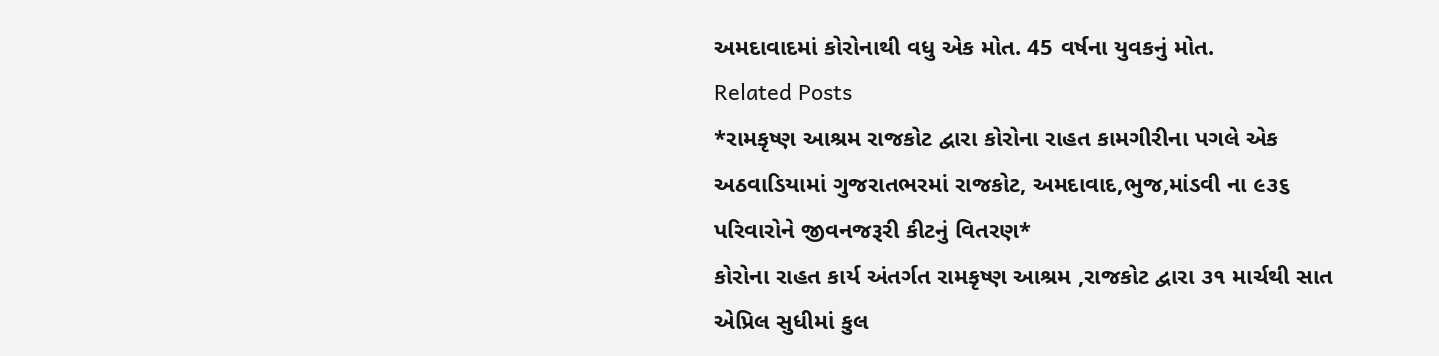અમદાવાદમાં કોરોનાથી વધુ એક મોત. 45 વર્ષના યુવકનું મોત.
Related Posts
*રામકૃષ્ણ આશ્રમ રાજકોટ દ્વારા કોરોના રાહત કામગીરીના પગલે એક અઠવાડિયામાં ગુજરાતભરમાં રાજકોટ, અમદાવાદ,ભુજ,માંડવી ના ૯૩૬ પરિવારોને જીવનજરૂરી કીટનું વિતરણ*
કોરોના રાહત કાર્ય અંતર્ગત રામકૃષ્ણ આશ્રમ ,રાજકોટ દ્વારા ૩૧ માર્ચથી સાત એપ્રિલ સુધીમાં કુલ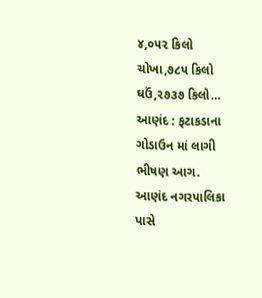૪,૦૫૨ કિલો ચોખા,૭૮૫ કિલો ઘઉં,૨૭૩૭ કિલો…
આણંદ : ફટાકડાના ગોડાઉન માં લાગી ભીષણ આગ.
આણંદ નગરપાલિકા પાસે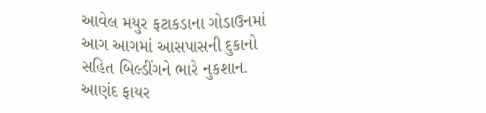આવેલ મયુર ફટાકડાના ગોડાઉનમાં આગ આગમાં આસપાસની દુકાનો સહિત બિલ્ડીંગને ભારે નુકશાન. આણંદ ફાયર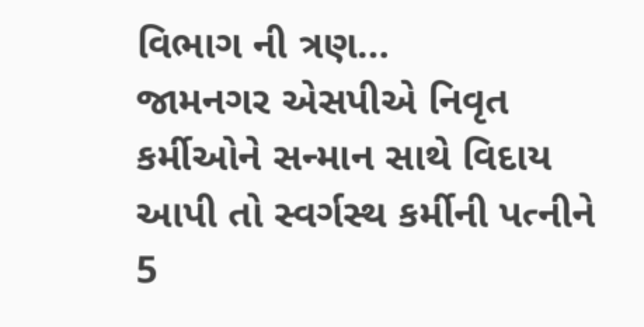વિભાગ ની ત્રણ…
જામનગર એસપીએ નિવૃત કર્મીઓને સન્માન સાથે વિદાય આપી તો સ્વર્ગસ્થ કર્મીની પત્નીને 5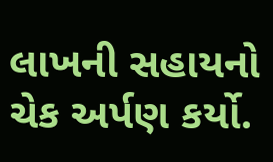લાખની સહાયનો ચેક અર્પણ કર્યો.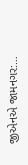જીએનએ જામનગર:…